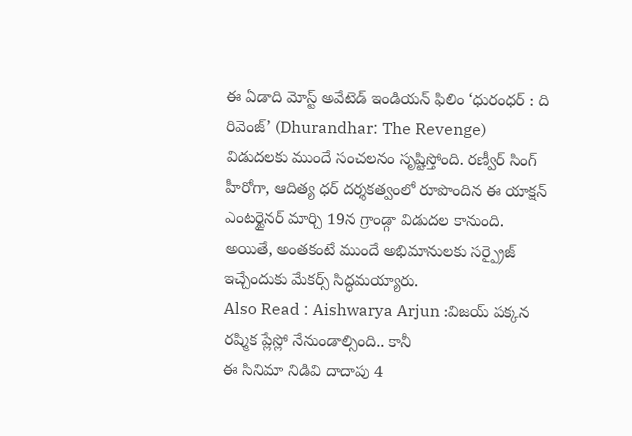ఈ ఏడాది మోస్ట్ అవేటెడ్ ఇండియన్ ఫిలిం ‘ధురంధర్ : ది రివెంజ్’ (Dhurandhar: The Revenge) విడుదలకు ముందే సంచలనం సృష్టిస్తోంది. రణ్వీర్ సింగ్ హీరోగా, ఆదిత్య ధర్ దర్శకత్వంలో రూపొందిన ఈ యాక్షన్ ఎంటర్టైనర్ మార్చి 19న గ్రాండ్గా విడుదల కానుంది. అయితే, అంతకంటే ముందే అభిమానులకు సర్ప్రైజ్ ఇచ్చేందుకు మేకర్స్ సిద్ధమయ్యారు.
Also Read : Aishwarya Arjun :విజయ్ పక్కన రష్మిక ప్లేస్లో నేనుండాల్సింది.. కానీ
ఈ సినిమా నిడివి దాదాపు 4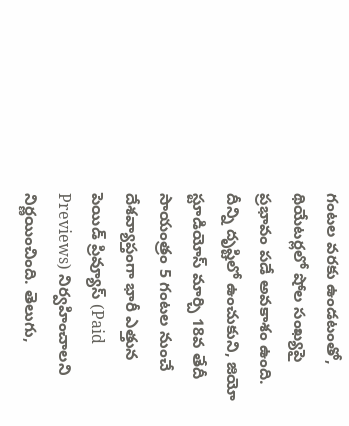గంటల వరకు ఉండటంతో, థియేటర్లలో షోల సంఖ్యపై ప్రభావం పడే అవకాశం ఉంది. దీన్ని దృష్టిలో ఉంచుకుని, జియో స్టూడియోస్ మార్చి 18వ తేదీ సాయంత్రం 5 గంటల నుంచే దేశవ్యాప్తంగా భారీ ఎత్తున పెయిడ్ ప్రివ్యూస్ (Paid Previews) నిర్వహించాలని నిర్ణయించింది. తెలుగు,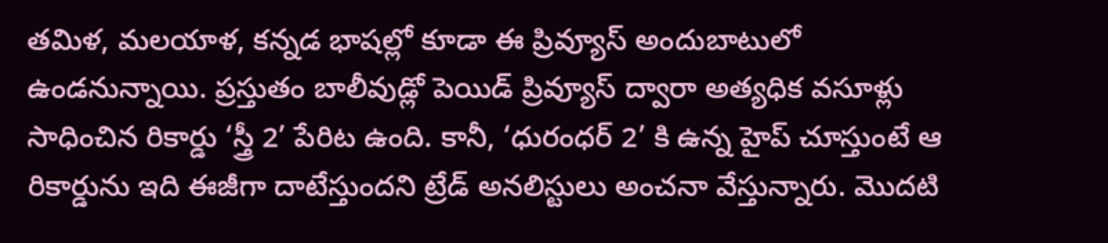తమిళ, మలయాళ, కన్నడ భాషల్లో కూడా ఈ ప్రివ్యూస్ అందుబాటులో ఉండనున్నాయి. ప్రస్తుతం బాలీవుడ్లో పెయిడ్ ప్రివ్యూస్ ద్వారా అత్యధిక వసూళ్లు సాధించిన రికార్డు ‘స్త్రీ 2’ పేరిట ఉంది. కానీ, ‘ధురంధర్ 2’ కి ఉన్న హైప్ చూస్తుంటే ఆ రికార్డును ఇది ఈజీగా దాటేస్తుందని ట్రేడ్ అనలిస్టులు అంచనా వేస్తున్నారు. మొదటి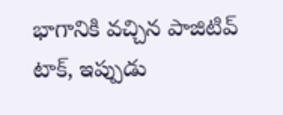భాగానికి వచ్చిన పాజిటివ్ టాక్, ఇప్పుడు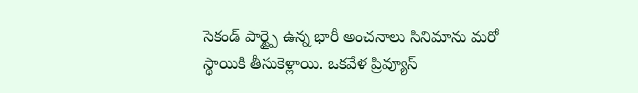సెకండ్ పార్ట్పై ఉన్న భారీ అంచనాలు సినిమాను మరో స్థాయికి తీసుకెళ్లాయి. ఒకవేళ ప్రివ్యూస్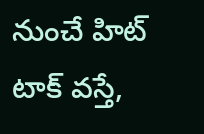నుంచే హిట్ టాక్ వస్తే,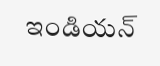ఇండియన్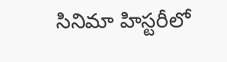సినిమా హిస్టరీలో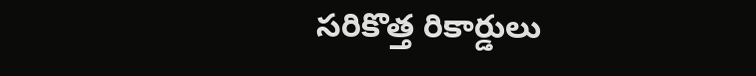సరికొత్త రికార్డులు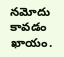నమోదు కావడం ఖాయం.